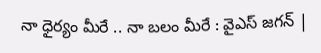నా ధైర్యం మీరే .. నా బలం మీరే : వైఎస్‌ జగన్‌ |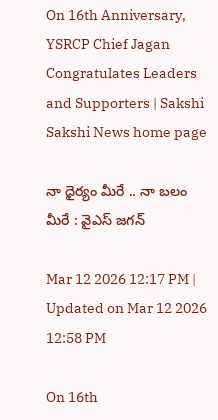On 16th Anniversary, YSRCP Chief Jagan Congratulates Leaders and Supporters | Sakshi
Sakshi News home page

నా ధైర్యం మీరే .. నా బలం మీరే : వైఎస్‌ జగన్‌

Mar 12 2026 12:17 PM | Updated on Mar 12 2026 12:58 PM

On 16th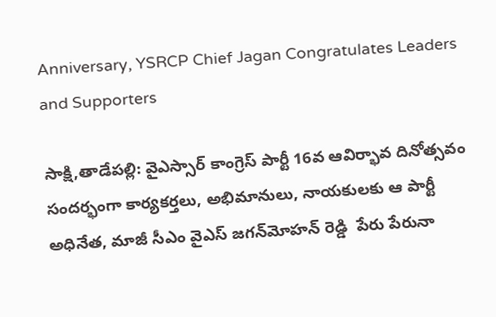Anniversary, YSRCP Chief Jagan Congratulates Leaders and Supporters

సాక్షి,తాడేపల్లి: వైఎస్సార్‌ కాంగ్రెస్ పార్టీ 16వ ఆవిర్భావ దినోత్సవం సందర్భంగా కార్యకర్తలు, అభిమానులు, నాయకులకు ఆ పార్టీ అధినేత, మాజీ సీఎం వైఎస్‌ జగన్‌మోహన్‌ రెడ్డి  పేరు పేరునా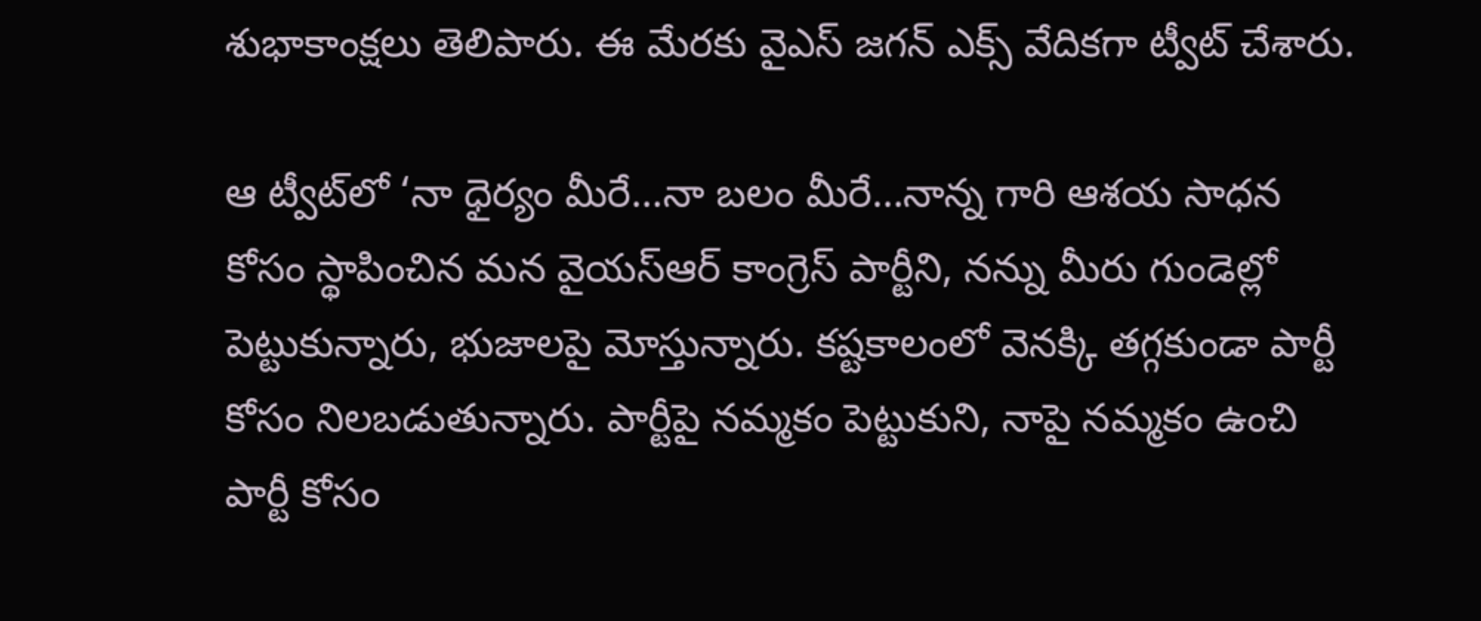శుభాకాంక్షలు తెలిపారు. ఈ మేరకు వైఎస్‌ జగన్‌ ఎక్స్‌ వేదికగా ట్వీట్‌ చేశారు.

ఆ ట్వీట్‌లో ‘నా ధైర్యం మీరే…నా బలం మీరే…నాన్న గారి ఆశయ సాధన కోసం స్థాపించిన మ‌న వైయస్ఆర్ కాంగ్రెస్ పార్టీని, న‌న్ను మీరు గుండెల్లో పెట్టుకున్నారు, భుజాలపై మోస్తున్నారు. కష్టకాలంలో వెనక్కి తగ్గకుండా పార్టీ కోసం నిల‌బ‌డుతున్నారు. పార్టీపై నమ్మకం పెట్టుకుని, నాపై న‌మ్మకం ఉంచి పార్టీ కోసం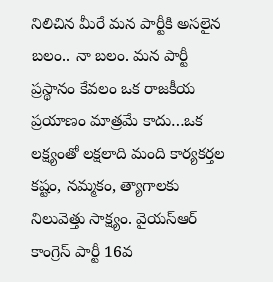నిలిచిన మీరే మ‌న‌ పార్టీకి అసలైన బలం.. నా బ‌లం. మన పార్టీ ప్రస్థానం కేవలం ఒక రాజకీయ ప్రయాణం మాత్రమే కాదు…ఒక ల‌క్ష్యంతో లక్షలాది మంది కార్యకర్తల క‌ష్టం, నమ్మకం, త్యాగాలకు నిలువెత్తు సాక్ష్యం. వైయస్ఆర్ కాంగ్రెస్ పార్టీ 16వ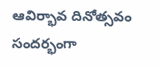ఆవిర్భావ దినోత్సవం సందర్భంగా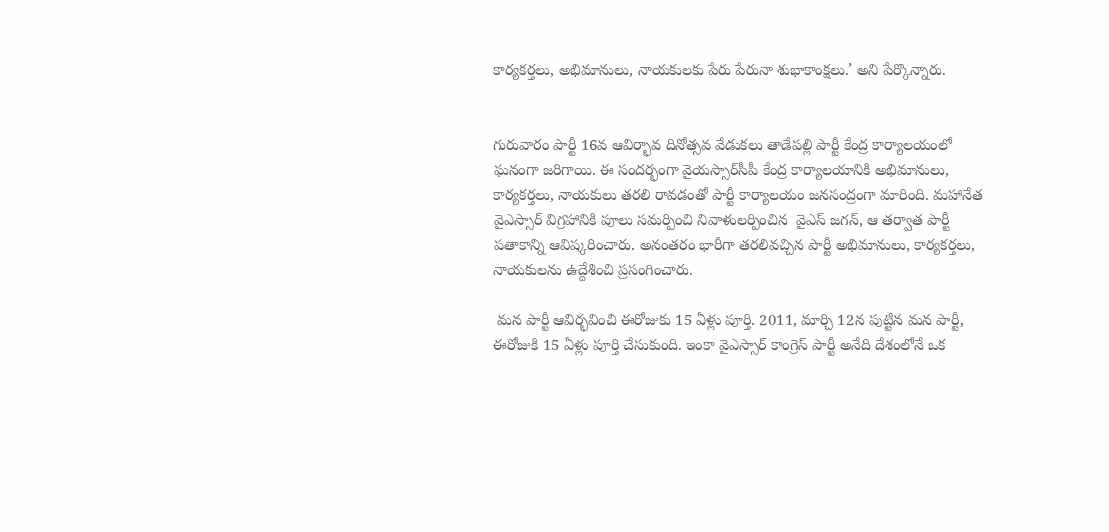కార్యకర్తలు, అభిమానులు, నాయకులకు పేరు పేరునా శుభాకాంక్షలు.’ అని పేర్కొన్నారు.


గురువారం పార్టీ 16వ ఆవిర్భావ దినోత్సవ వేడుకలు తాడేపల్లి పార్టీ కేంద్ర కార్యాలయంలో ఘనంగా జరిగాయి. ఈ సందర్భంగా వైయస్సార్‌సీపీ కేంద్ర కార్యాలయానికి అభిమానులు, కార్యకర్తలు, నాయకులు తరలి రావడంతో పార్టీ కార్యాలయం జనసంద్రంగా మారింది. మహానేత వైఎస్సార్‌ విగ్రహానికి పూలు సమర్పించి నివాళులర్పించిన  వైఎస్‌ జగన్, ఆ తర్వాత పార్టీ పతాకాన్ని ఆవిష్కరించారు. అనంతరం భారీగా తరలివచ్చిన పార్టీ అభిమానులు, కార్యకర్తలు, నాయకులను ఉద్దేశించి ప్రసంగించారు.

 మన పార్టీ ఆవిర్భవించి ఈరోజుకు 15 ఏళ్లు పూర్తి. 2011, మార్చి 12న పుట్టిన మన పార్టీ, ఈరోజుకి 15 ఏళ్లు పూర్తి చేసుకుంది. ఇంకా వైఎస్సార్‌ కాంగ్రెస్‌ పార్టీ అనేది దేశంలోనే ఒక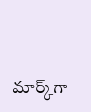మార్క్‌గా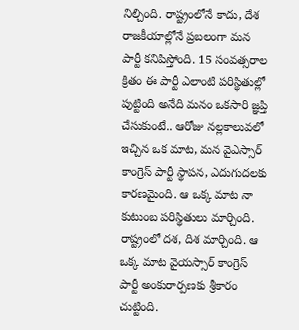నిల్చింది. రాష్ట్రంలోనే కాదు, దేశ రాజకీయాల్లోనే ప్రబలంగా మన పార్టీ కనిపిస్తోంది. 15 సంవత్సరాల క్రితం ఈ పార్టీ ఎలాంటి పరిస్థితుల్లో పుట్టింది అనేది మనం ఒకసారి జ్ఞప్తి చేసుకుంటే.. ఆరోజు నల్లకాలువలో ఇచ్చిన ఒక మాట, మన వైఎస్సార్‌ కాంగ్రెస్‌ పార్టీ స్థాపన, ఎదుగుదలకు కారణమైంది. ఆ ఒక్క మాట నా కుటుంబ పరిస్థితులు మార్చింది. రాష్ట్రంలో దశ, దిశ మార్చింది. ఆ ఒక్క మాట వైయస్సార్‌ కాంగ్రెస్‌ పార్టీ అంకురార్పణకు శ్రీకారం చుట్టింది.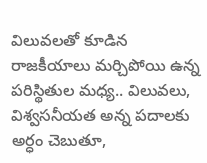విలువలతో కూడిన రాజకీయాలు మర్చిపోయి ఉన్న పరిస్థితుల మధ్య.. విలువలు, విశ్వసనీయత అన్న పదాలకు అర్ధం చెబుతూ,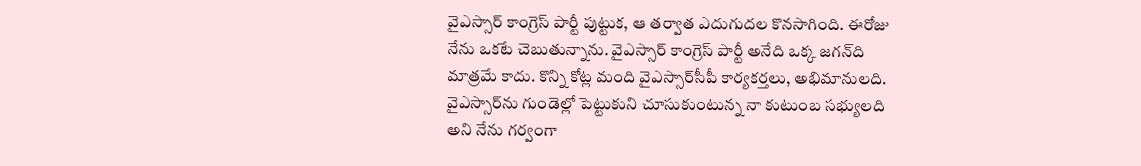వైఎస్సార్‌ కాంగ్రెస్‌ పార్టీ పుట్టుక, ఆ తర్వాత ఎదుగుదల కొనసాగింది. ఈరోజు నేను ఒకటే చెబుతున్నాను. వైఎస్సార్‌ కాంగ్రెస్‌ పార్టీ అనేది ఒక్క జగన్‌ది మాత్రమే కాదు. కొన్ని కోట్ల మంది వైఎస్సార్‌సీపీ కార్యకర్తలు, అభిమానులది. వైఎస్సార్‌ను గుండెల్లో పెట్టుకుని చూసుకుంటున్న నా కుటుంబ సభ్యులది అని నేను గర్వంగా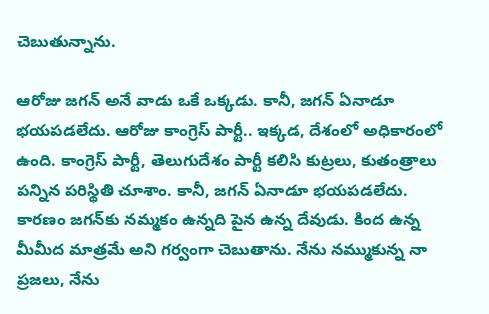చెబుతున్నాను.

ఆరోజు జగన్‌ అనే వాడు ఒకే ఒక్కడు. కానీ, జగన్‌ ఏనాడూ భయపడలేదు. ఆరోజు కాంగ్రెస్‌ పార్టీ.. ఇక్కడ, దేశంలో అధికారంలో ఉంది. కాంగ్రెస్‌ పార్టీ, తెలుగుదేశం పార్టీ కలిసి కుట్రలు, కుతంత్రాలు పన్నిన పరిస్థితి చూశాం. కానీ, జగన్‌ ఏనాడూ భయపడలేదు. కారణం జగన్‌కు నమ్మకం ఉన్నది పైన ఉన్న దేవుడు. కింద ఉన్న మీమీద మాత్రమే అని గర్వంగా చెబుతాను. నేను నమ్ముకున్న నా ప్రజలు, నేను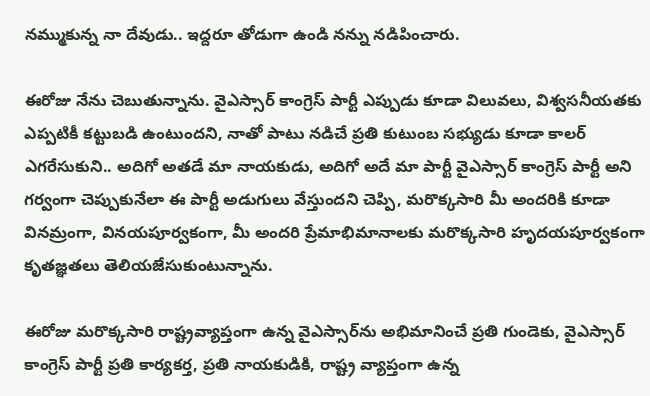నమ్ముకున్న నా దేవుడు.. ఇద్దరూ తోడుగా ఉండి నన్ను నడిపించారు.

ఈరోజు నేను చెబుతున్నాను. వైఎస్సార్‌ కాంగ్రెస్‌ పార్టీ ఎప్పుడు కూడా విలువలు, విశ్వసనీయతకు ఎప్పటికీ కట్టుబడి ఉంటుందని, నాతో పాటు నడిచే ప్రతి కుటుంబ సభ్యుడు కూడా కాలర్‌ ఎగరేసుకుని.. అదిగో అతడే మా నాయకుడు, అదిగో అదే మా పార్టీ వైఎస్సార్‌ కాంగ్రెస్‌ పార్టీ అని గర్వంగా చెప్పుకునేలా ఈ పార్టీ అడుగులు వేస్తుందని చెప్పి, మరొక్కసారి మీ అందరికి కూడా వినమ్రంగా, వినయపూర్వకంగా, మీ అందరి ప్రేమాభిమానాలకు మరొక్కసారి హృదయపూర్వకంగా కృతజ్ఞతలు తెలియజేసుకుంటున్నాను.

ఈరోజు మరొక్కసారి రాష్ట్రవ్యాప్తంగా ఉన్న వైఎస్సార్‌ను అభిమానించే ప్రతి గుండెకు, వైఎస్సార్‌ కాంగ్రెస్‌ పార్టీ ప్రతి కార్యకర్త, ప్రతి నాయకుడికి, రాష్ట్ర వ్యాప్తంగా ఉన్న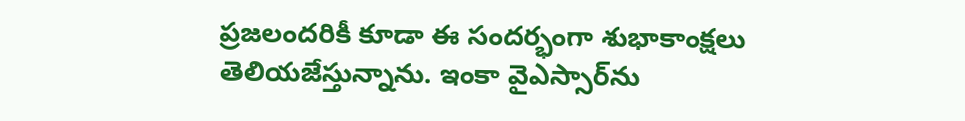ప్రజలందరికీ కూడా ఈ సందర్భంగా శుభాకాంక్షలు తెలియజేస్తున్నాను. ఇంకా వైఎస్సార్‌ను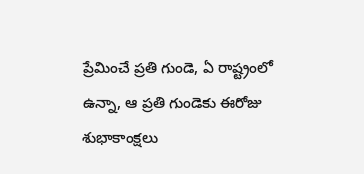ప్రేమించే ప్రతి గుండె, ఏ రాష్ట్రంలో ఉన్నా, ఆ ప్రతి గుండెకు ఈరోజు శుభాకాంక్షలు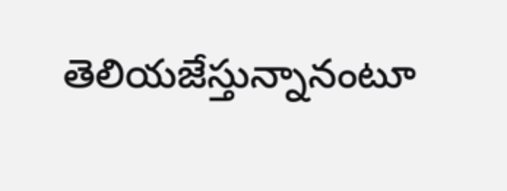తెలియజేస్తున్నానంటూ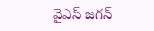వైఎస్‌ జగన్‌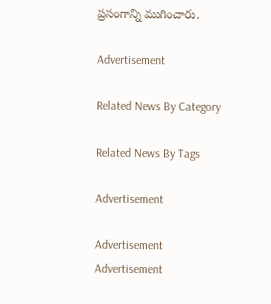ప్రసంగాన్ని ముగించారు.

Advertisement

Related News By Category

Related News By Tags

Advertisement

Advertisement
Advertisement